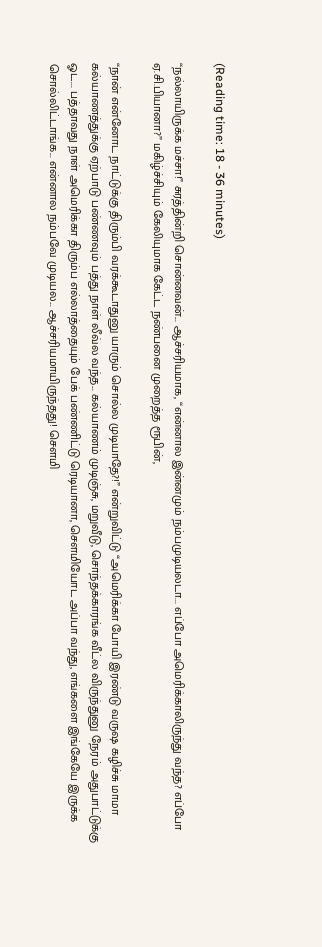(Reading time: 18 - 36 minutes)

“நல்லாயிருக்க மச்சா!” சுரத்தின்றி சொன்னவன்... ஆச்சரியமாக, “என்னால இன்னமும் நம்பமுடியலடா... எப்போ அமெரிக்காலிருந்து வந்த? எப்போ ஏ.சி.பியானா?” மகிழ்ச்சியும் கேலியுமாக கேட்ட நண்பனை முறைத்த ரூபின்,

“நான் என்னோட நாட்டுக்கு திரும்பி வரக்கூடாதுனு யாரும் சொல்ல முடியாதே?!” என்றுவிட்டு “அமெரிக்கா போயி இரண்டு வருஷ கழிச்சு மாமா கல்யாணத்துக்கு ஏற்பாடு பண்ணவும் பத்து நாள் லீவ்ல வந்த... கல்யாணம் முடிஞ்சு, மறுவீடு, சொந்தக்காரங்க வீட்ல விருந்துனு நேரம் அதுபாட்டுக்கு ஓட... பத்தாவது நாள் அமெரிக்கா திரும்ப எல்லாத்தையும் பேக் பண்ணிட்டு ரெடியானா, சௌமியோட அப்பா வந்து, எங்களை இங்கேயே இருக்க சொல்லிட்டாங்க... என்னால நம்பவே முடியல... ஆச்சரியமாயிருந்தது! சௌமி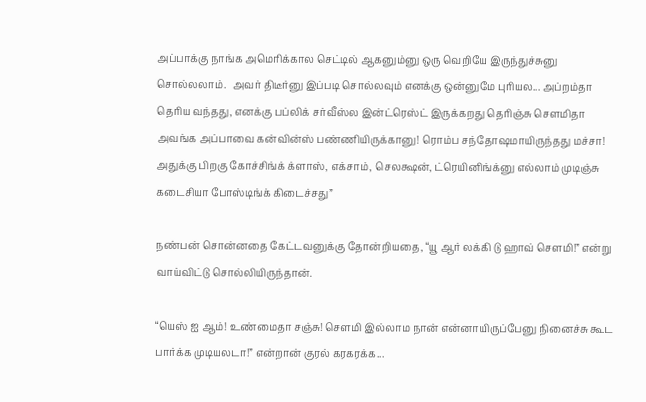அப்பாக்கு நாங்க அமெரிக்கால செட்டில் ஆகனும்னு ஒரு வெறியே இருந்துச்சுனு சொல்லலாம்.  அவர் திடீர்னு இப்படி சொல்லவும் எனக்கு ஒன்னுமே புரியல... அப்றம்தா தெரிய வந்தது, எனக்கு பப்லிக் சர்வீஸ்ல இன்ட்ரெஸ்ட் இருக்கறது தெரிஞ்சு சௌமிதா அவங்க அப்பாவை கன்வின்ஸ் பண்ணியிருக்கானு! ரொம்ப சந்தோஷமாயிருந்தது மச்சா! அதுக்கு பிறகு கோச்சிங்க் க்ளாஸ், எக்சாம், செலக்ஷன், ட்ரெயினிங்க்னு எல்லாம் முடிஞ்சு கடைசியா போஸ்டிங்க் கிடைச்சது”

நண்பன் சொன்னதை கேட்டவனுக்கு தோன்றியதை, “யூ ஆர் லக்கி டு ஹாவ் சௌமி!” என்று வாய்விட்டு சொல்லியிருந்தான்.

“யெஸ் ஐ ஆம்! உண்மைதா சஞ்சு! சௌமி இல்லாம நான் என்னாயிருப்பேனு நினைச்சு கூட பார்க்க முடியலடா!” என்றான் குரல் கரகரக்க...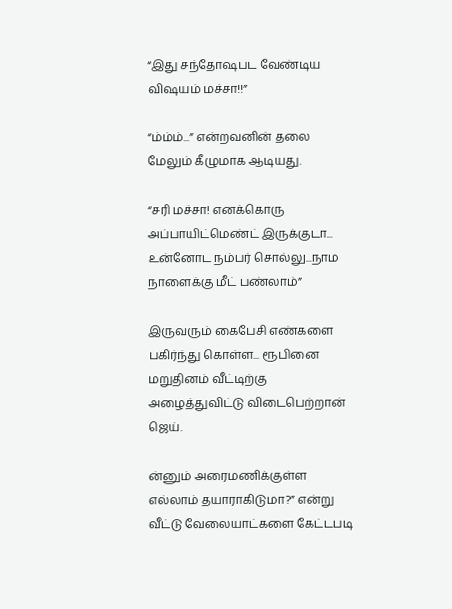“இது சந்தோஷபட வேண்டிய விஷயம் மச்சா!!”

“ம்ம்ம்...” என்றவனின் தலை மேலும் கீழுமாக ஆடியது.

“சரி மச்சா! எனக்கொரு அப்பாயிட்மெண்ட் இருக்குடா... உன்னோட நம்பர் சொல்லு...நாம நாளைக்கு மீட் பண்லாம்”

இருவரும் கைபேசி எண்களை பகிர்ந்து கொள்ள... ரூபினை மறுதினம் வீட்டிற்கு அழைத்துவிட்டு விடைபெற்றான் ஜெய்.

ன்னும் அரைமணிக்குள்ள எல்லாம் தயாராகிடுமா?” என்று வீட்டு வேலையாட்களை கேட்டபடி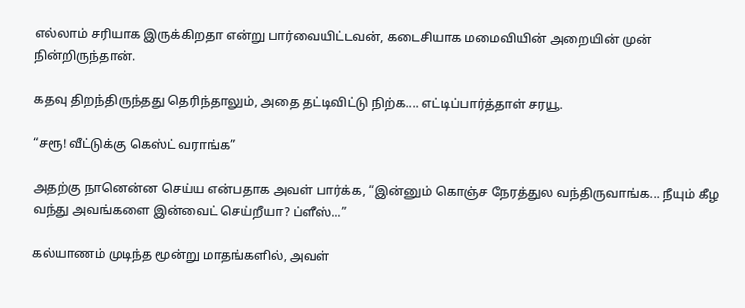எல்லாம் சரியாக இருக்கிறதா என்று பார்வையிட்டவன், கடைசியாக மமைவியின் அறையின் முன் நின்றிருந்தான்.

கதவு திறந்திருந்தது தெரிந்தாலும், அதை தட்டிவிட்டு நிற்க.... எட்டிப்பார்த்தாள் சரயூ.

“சரூ! வீட்டுக்கு கெஸ்ட் வராங்க”

அதற்கு நானென்ன செய்ய என்பதாக அவள் பார்க்க, “இன்னும் கொஞ்ச நேரத்துல வந்திருவாங்க... நீயும் கீழ வந்து அவங்களை இன்வைட் செய்றீயா? ப்ளீஸ்...”

கல்யாணம் முடிந்த மூன்று மாதங்களில், அவள்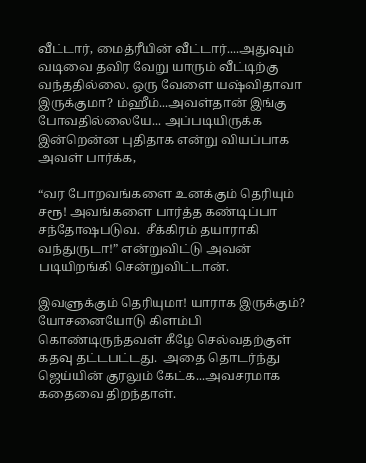வீட்டார், மைத்ரீயின் வீட்டார்....அதுவும் வடிவை தவிர வேறு யாரும் வீட்டிற்கு வந்ததில்லை. ஒரு வேளை யஷ்விதாவா இருக்குமா? ம்ஹீம்...அவள்தான் இங்கு போவதில்லையே... அப்படியிருக்க இன்றென்ன புதிதாக என்று வியப்பாக அவள் பார்க்க,

“வர போறவங்களை உனக்கும் தெரியும் சரூ! அவங்களை பார்த்த கண்டிப்பா சந்தோஷபடுவ.  சீக்கிரம் தயாராகி வந்துருடா!” என்றுவிட்டு அவன் படியிறங்கி சென்றுவிட்டான்.

இவளுக்கும் தெரியுமா! யாராக இருக்கும்? யோசனையோடு கிளம்பி கொண்டிருந்தவள் கீழே செல்வதற்குள் கதவு தட்டபட்டது.  அதை தொடர்ந்து ஜெய்யின் குரலும் கேட்க...அவசரமாக கதைவை திறந்தாள்.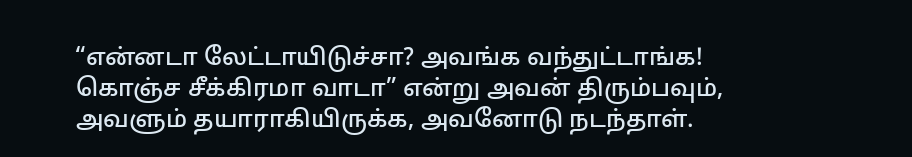“என்னடா லேட்டாயிடுச்சா? அவங்க வந்துட்டாங்க! கொஞ்ச சீக்கிரமா வாடா” என்று அவன் திரும்பவும், அவளும் தயாராகியிருக்க, அவனோடு நடந்தாள்.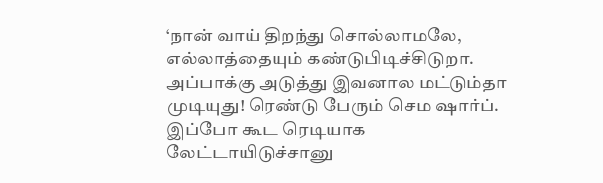‘நான் வாய் திறந்து சொல்லாமலே, எல்லாத்தையும் கண்டுபிடிச்சிடுறா.  அப்பாக்கு அடுத்து இவனால மட்டும்தா முடியுது! ரெண்டு பேரும் செம ஷார்ப்.  இப்போ கூட ரெடியாக லேட்டாயிடுச்சானு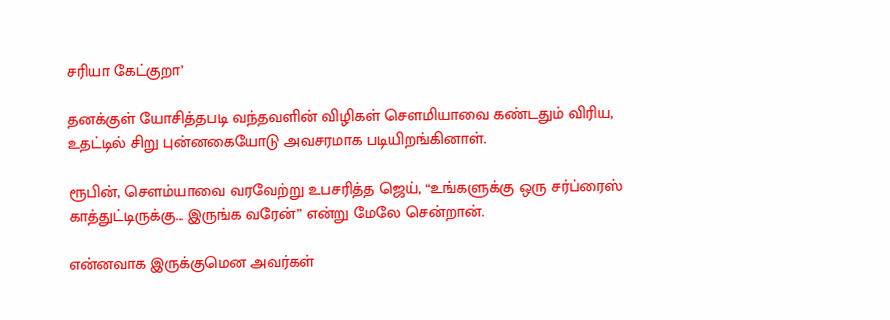சரியா கேட்குறா’

தனக்குள் யோசித்தபடி வந்தவளின் விழிகள் சௌமியாவை கண்டதும் விரிய, உதட்டில் சிறு புன்னகையோடு அவசரமாக படியிறங்கினாள்.

ரூபின், சௌம்யாவை வரவேற்று உபசரித்த ஜெய், “உங்களுக்கு ஒரு சர்ப்ரைஸ் காத்துட்டிருக்கு... இருங்க வரேன்” என்று மேலே சென்றான்.

என்னவாக இருக்குமென அவர்கள்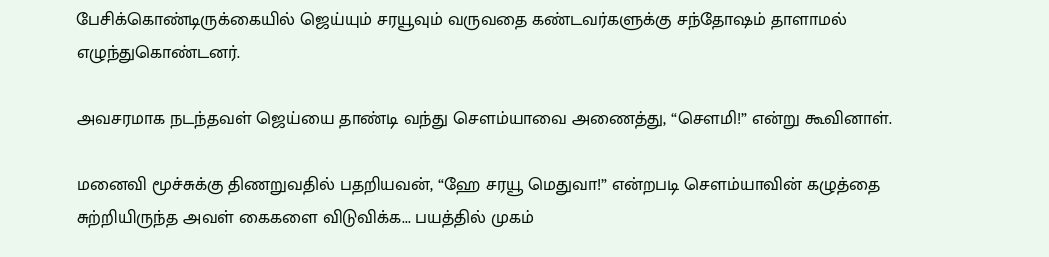பேசிக்கொண்டிருக்கையில் ஜெய்யும் சரயூவும் வருவதை கண்டவர்களுக்கு சந்தோஷம் தாளாமல் எழுந்துகொண்டனர்.

அவசரமாக நடந்தவள் ஜெய்யை தாண்டி வந்து சௌம்யாவை அணைத்து, “சௌமி!” என்று கூவினாள்.

மனைவி மூச்சுக்கு திணறுவதில் பதறியவன், “ஹே சரயூ மெதுவா!” என்றபடி சௌம்யாவின் கழுத்தை சுற்றியிருந்த அவள் கைகளை விடுவிக்க... பயத்தில் முகம்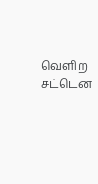வெளிற சட்டென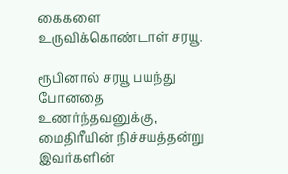கைகளை உருவிக்கொண்டாள் சரயூ.

ரூபினால் சரயூ பயந்து போனதை உணர்ந்தவனுக்கு, மைதிரீயின் நிச்சயத்தன்று இவர்களின்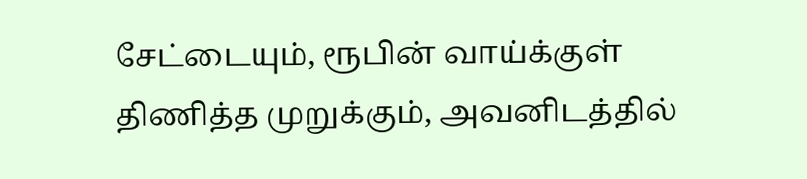சேட்டையும், ரூபின் வாய்க்குள் திணித்த முறுக்கும், அவனிடத்தில்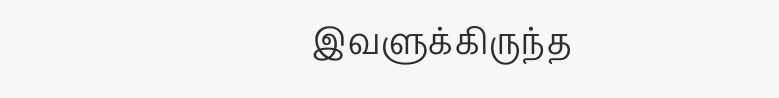இவளுக்கிருந்த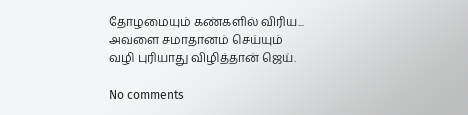தோழமையும் கண்களில் விரிய... அவளை சமாதானம் செய்யும் வழி புரியாது விழித்தான் ஜெய்.

No comments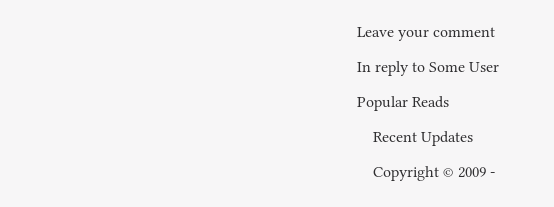Leave your comment

In reply to Some User

Popular Reads

    Recent Updates

    Copyright © 2009 -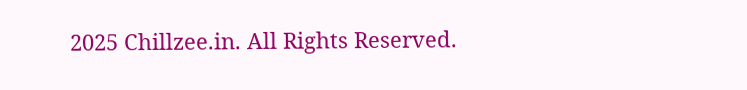2025 Chillzee.in. All Rights Reserved.